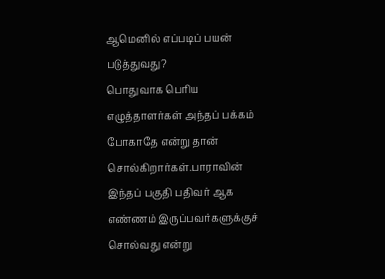ஆமெனில் எப்படிப் பயன் படுத்துவது?
பொதுவாக பெரிய எழுத்தாளர்கள் அந்தப் பக்கம் போகாதே என்று தான் சொல்கிறார்கள்.பாராவின் இந்தப் பகுதி பதிவர் ஆக எண்ணம் இருப்பவர்களுக்குச் சொல்வது என்று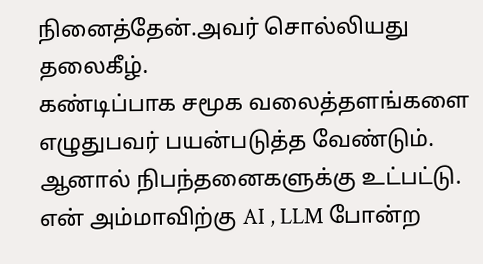நினைத்தேன்.அவர் சொல்லியது தலைகீழ்.
கண்டிப்பாக சமூக வலைத்தளங்களை எழுதுபவர் பயன்படுத்த வேண்டும்.
ஆனால் நிபந்தனைகளுக்கு உட்பட்டு.
என் அம்மாவிற்கு AI , LLM போன்ற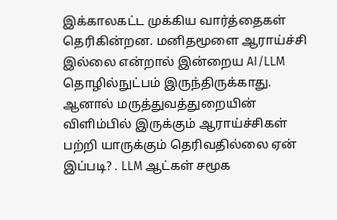இக்காலகட்ட முக்கிய வார்த்தைகள் தெரிகின்றன. மனிதமூளை ஆராய்ச்சி இல்லை என்றால் இன்றைய AI/LLM தொழில்நுட்பம் இருந்திருக்காது. ஆனால் மருத்துவத்துறையின் விளிம்பில் இருக்கும் ஆராய்ச்சிகள் பற்றி யாருக்கும் தெரிவதில்லை ஏன் இப்படி? . LLM ஆட்கள் சமூக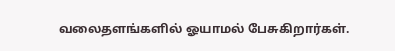வலைதளங்களில் ஓயாமல் பேசுகிறார்கள்.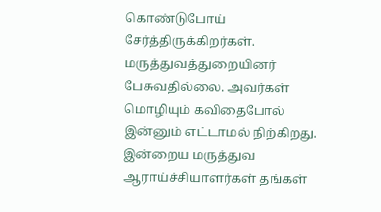கொண்டுபோய் சேர்த்திருக்கிறர்கள். மருத்துவத்துறையினர் பேசுவதில்லை. அவர்கள் மொழியும் கவிதைபோல் இன்னும் எட்டாமல் நிற்கிறது. இன்றைய மருத்துவ ஆராய்ச்சியாளர்கள் தங்கள்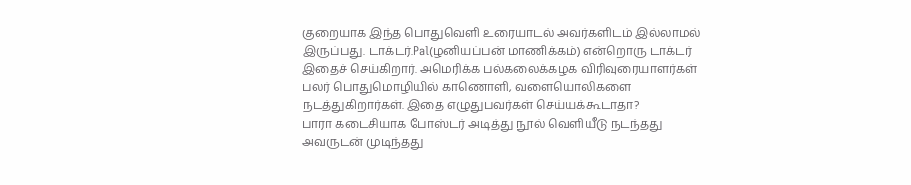குறையாக இந்த பொதுவெளி உரையாடல் அவர்களிடம் இல்லாமல் இருப்பது. டாக்டர்.Pal(ழனியப்பன் மாணிக்கம்) என்றொரு டாக்டர் இதைச் செய்கிறார். அமெரிக்க பல்கலைக்கழக விரிவுரையாளர்கள் பலர் பொதுமொழியில் காணொளி, வளையொலிகளை நடத்துகிறார்கள். இதை எழுதுபவர்கள் செய்யக்கூடாதா?
பாரா கடைசியாக போஸ்டர் அடித்து நூல் வெளியீடு நடந்தது அவருடன் முடிந்தது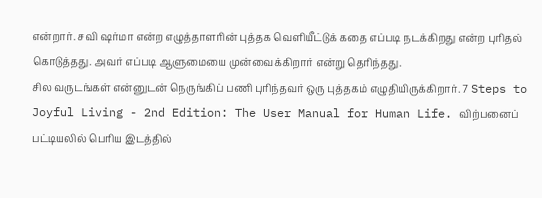என்றார். சவி ஷர்மா என்ற எழுத்தாளரின் புத்தக வெளியீட்டுக் கதை எப்படி நடக்கிறது என்ற புரிதல் கொடுத்தது. அவர் எப்படி ஆளுமையை முன்வைக்கிறார் என்று தெரிந்தது.
சில வருடங்கள் என்னுடன் நெருங்கிப் பணி புரிந்தவர் ஒரு புத்தகம் எழுதியிருக்கிறார். 7 Steps to Joyful Living - 2nd Edition: The User Manual for Human Life. விற்பனைப் பட்டியலில் பெரிய இடத்தில்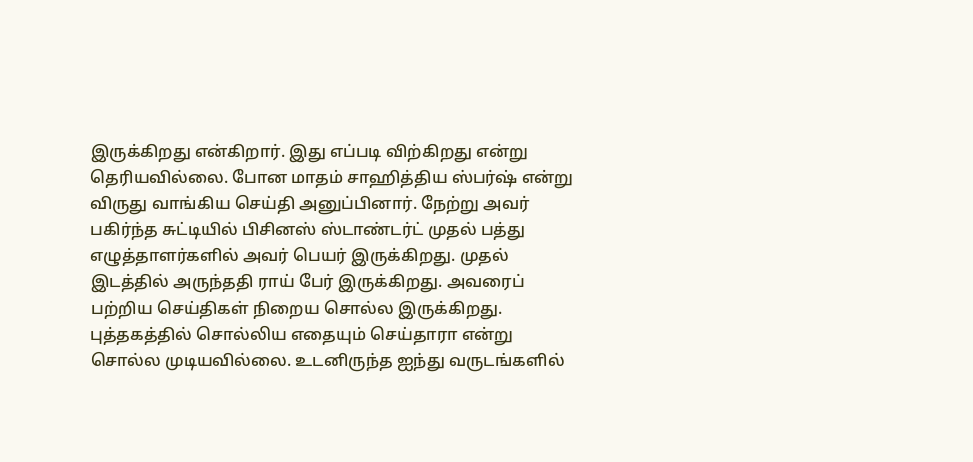இருக்கிறது என்கிறார். இது எப்படி விற்கிறது என்று தெரியவில்லை. போன மாதம் சாஹித்திய ஸ்பர்ஷ் என்று விருது வாங்கிய செய்தி அனுப்பினார். நேற்று அவர் பகிர்ந்த சுட்டியில் பிசினஸ் ஸ்டாண்டர்ட் முதல் பத்து எழுத்தாளர்களில் அவர் பெயர் இருக்கிறது. முதல் இடத்தில் அருந்ததி ராய் பேர் இருக்கிறது. அவரைப் பற்றிய செய்திகள் நிறைய சொல்ல இருக்கிறது. புத்தகத்தில் சொல்லிய எதையும் செய்தாரா என்று சொல்ல முடியவில்லை. உடனிருந்த ஐந்து வருடங்களில்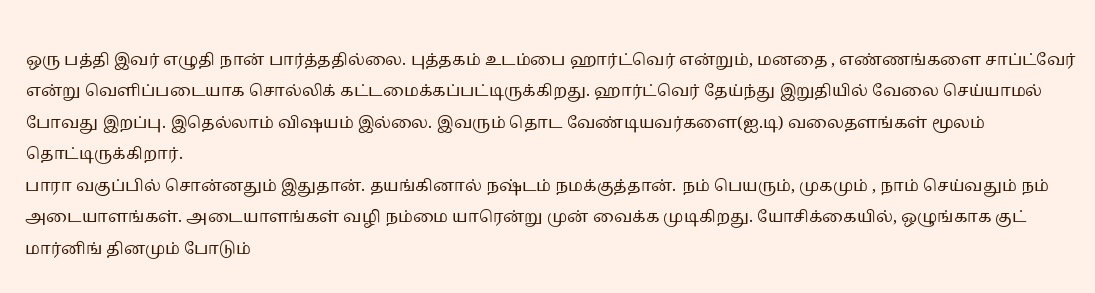ஒரு பத்தி இவர் எழுதி நான் பார்த்ததில்லை. புத்தகம் உடம்பை ஹார்ட்வெர் என்றும், மனதை , எண்ணங்களை சாப்ட்வேர் என்று வெளிப்படையாக சொல்லிக் கட்டமைக்கப்பட்டிருக்கிறது. ஹார்ட்வெர் தேய்ந்து இறுதியில் வேலை செய்யாமல் போவது இறப்பு. இதெல்லாம் விஷயம் இல்லை. இவரும் தொட வேண்டியவர்களை(ஐ.டி) வலைதளங்கள் மூலம் தொட்டிருக்கிறார்.
பாரா வகுப்பில் சொன்னதும் இதுதான். தயங்கினால் நஷ்டம் நமக்குத்தான். நம் பெயரும், முகமும் , நாம் செய்வதும் நம் அடையாளங்கள். அடையாளங்கள் வழி நம்மை யாரென்று முன் வைக்க முடிகிறது. யோசிக்கையில், ஒழுங்காக குட் மார்னிங் தினமும் போடும்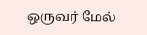ஒருவர் மேல்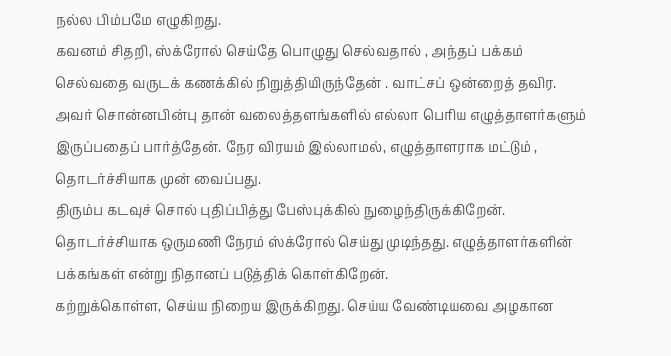நல்ல பிம்பமே எழுகிறது.
கவனம் சிதறி, ஸ்க்ரோல் செய்தே பொழுது செல்வதால் , அந்தப் பக்கம் செல்வதை வருடக் கணக்கில் நிறுத்தியிருந்தேன் . வாட்சப் ஒன்றைத் தவிர. அவர் சொன்னபின்பு தான் வலைத்தளங்களில் எல்லா பெரிய எழுத்தாளர்களும் இருப்பதைப் பார்த்தேன். நேர விரயம் இல்லாமல், எழுத்தாளராக மட்டும் , தொடர்ச்சியாக முன் வைப்பது.
திரும்ப கடவுச் சொல் புதிப்பித்து பேஸ்புக்கில் நுழைந்திருக்கிறேன். தொடர்ச்சியாக ஒருமணி நேரம் ஸ்க்ரோல் செய்து முடிந்தது. எழுத்தாளர்களின் பக்கங்கள் என்று நிதானப் படுத்திக் கொள்கிறேன்.
கற்றுக்கொள்ள, செய்ய நிறைய இருக்கிறது. செய்ய வேண்டியவை அழகான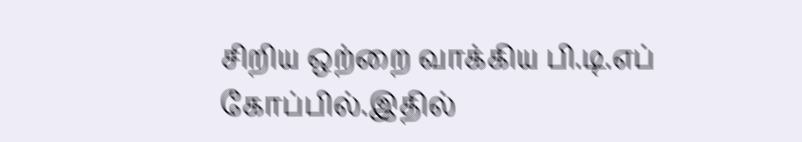சிறிய ஒற்றை வாக்கிய பி.டி.எப் கோப்பில்.இதில்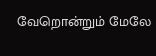வேறொன்றும் மேலே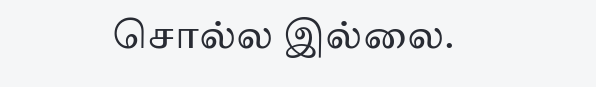சொல்ல இல்லை.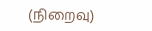(நிறைவு)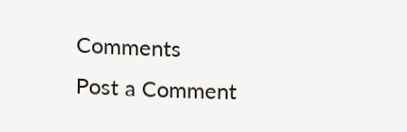Comments
Post a Comment